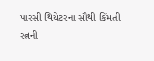પારસી થિયેટરના સૌથી કિંમતી રત્નની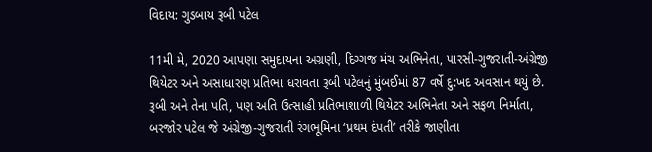વિદાય: ગુડબાય રૂબી પટેલ

11મી મે, 2020 આપણા સમુદાયના અગ્રણી, દિગ્ગજ મંચ અભિનેતા, પારસી-ગુજરાતી-અંગ્રેજી થિયેટર અને અસાધારણ પ્રતિભા ધરાવતા રૂબી પટેલનું મુંબઈમાં 87 વર્ષે દુ:ખદ અવસાન થયું છે.
રૂબી અને તેના પતિ, પણ અતિ ઉત્સાહી પ્રતિભાશાળી થિયેટર અભિનેતા અને સફળ નિર્માતા, બરજોર પટેલ જે અંગ્રેજી-ગુજરાતી રંગભૂમિના ‘પ્રથમ દંપતી’ તરીકે જાણીતા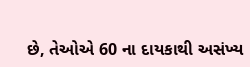છે, તેઓએ 60 ના દાયકાથી અસંખ્ય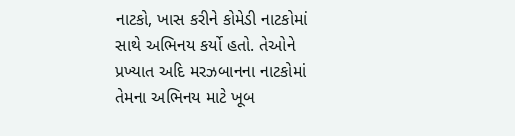નાટકો, ખાસ કરીને કોમેડી નાટકોમાં સાથે અભિનય કર્યો હતો. તેઓને પ્રખ્યાત અદિ મરઝબાનના નાટકોમાં તેમના અભિનય માટે ખૂબ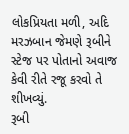લોકપ્રિયતા મળી, અદિ મરઝબાન જેમણે રૂબીને સ્ટેજ પર પોતાનો અવાજ કેવી રીતે રજૂ કરવો તે શીખવ્યું.
રૂબી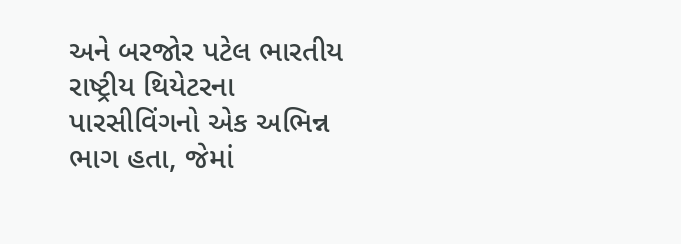અને બરજોર પટેલ ભારતીય રાષ્ટ્રીય થિયેટરના પારસીવિંગનો એક અભિન્ન ભાગ હતા, જેમાં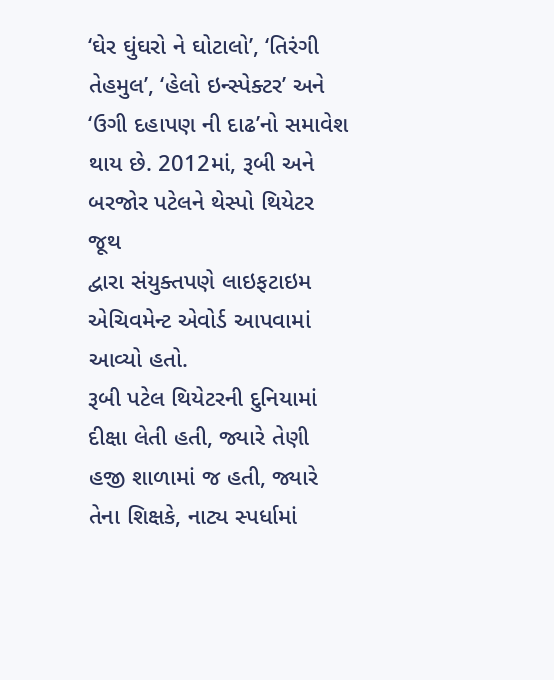‘ઘેર ઘુંઘરો ને ઘોટાલો’, ‘તિરંગી તેહમુલ’, ‘હેલો ઇન્સ્પેક્ટર’ અને ‘ઉગી દહાપણ ની દાઢ’નો સમાવેશ થાય છે. 2012માં, રૂબી અને બરજોર પટેલને થેસ્પો થિયેટર જૂથ
દ્વારા સંયુક્તપણે લાઇફટાઇમ એચિવમેન્ટ એવોર્ડ આપવામાં આવ્યો હતો.
રૂબી પટેલ થિયેટરની દુનિયામાં દીક્ષા લેતી હતી, જ્યારે તેણી હજી શાળામાં જ હતી, જ્યારે તેના શિક્ષકે, નાટ્ય સ્પર્ધામાં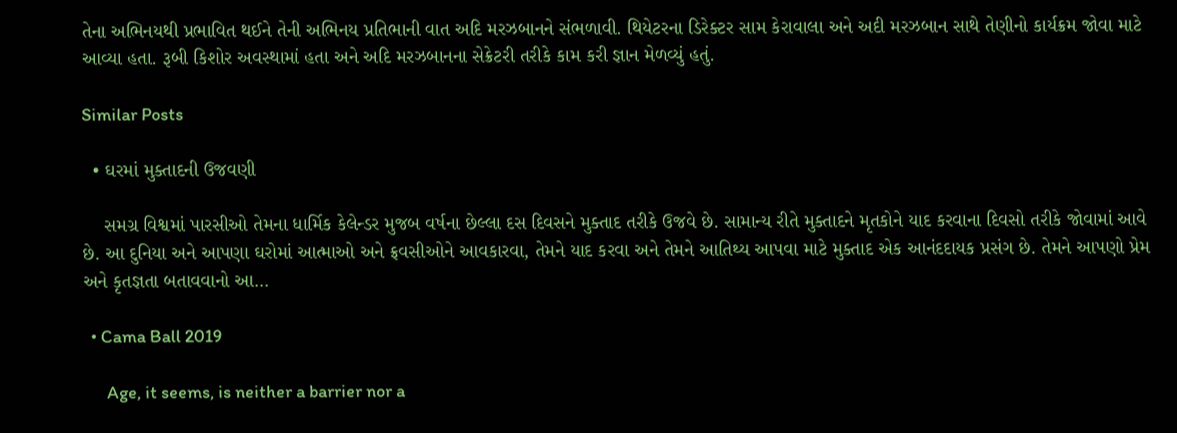તેના અભિનયથી પ્રભાવિત થઈને તેની અભિનય પ્રતિભાની વાત અદિ મરઝબાનને સંભળાવી. થિયેટરના ડિરેક્ટર સામ કેરાવાલા અને અદી મરઝબાન સાથે તેણીનો કાર્યક્રમ જોવા માટે આવ્યા હતા. રૂબી કિશોર અવસ્થામાં હતા અને અદિ મરઝબાનના સેક્રેટરી તરીકે કામ કરી જ્ઞાન મેળવ્યું હતું.

Similar Posts

  • ઘરમાં મુક્તાદની ઉજવણી

    સમગ્ર વિશ્વમાં પારસીઓ તેમના ધાર્મિક કેલેન્ડર મુજબ વર્ષના છેલ્લા દસ દિવસને મુક્તાદ તરીકે ઉજવે છે. સામાન્ય રીતે મુક્તાદને મૃતકોને યાદ કરવાના દિવસો તરીકે જોવામાં આવે છે. આ દુનિયા અને આપણા ઘરોમાં આત્માઓ અને ફ્રવસીઓને આવકારવા, તેમને યાદ કરવા અને તેમને આતિથ્ય આપવા માટે મુક્તાદ એક આનંદદાયક પ્રસંગ છે. તેમને આપણો પ્રેમ અને કૃતજ્ઞતા બતાવવાનો આ…

  • Cama Ball 2019

      Age, it seems, is neither a barrier nor a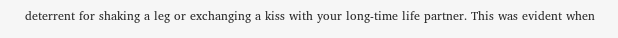deterrent for shaking a leg or exchanging a kiss with your long-time life partner. This was evident when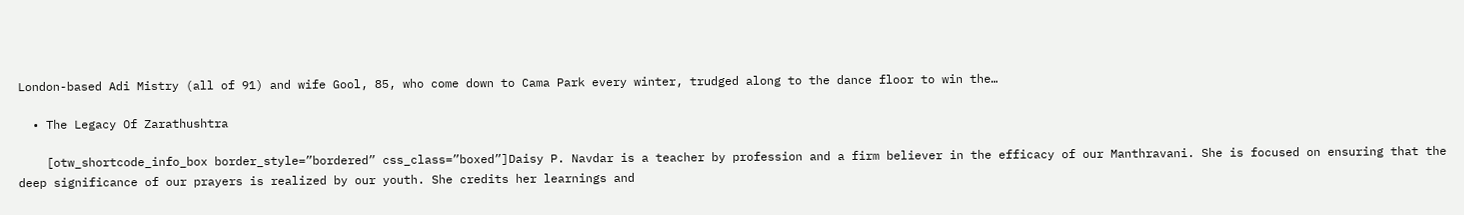London-based Adi Mistry (all of 91) and wife Gool, 85, who come down to Cama Park every winter, trudged along to the dance floor to win the…

  • The Legacy Of Zarathushtra

    [otw_shortcode_info_box border_style=”bordered” css_class=”boxed”]Daisy P. Navdar is a teacher by profession and a firm believer in the efficacy of our Manthravani. She is focused on ensuring that the deep significance of our prayers is realized by our youth. She credits her learnings and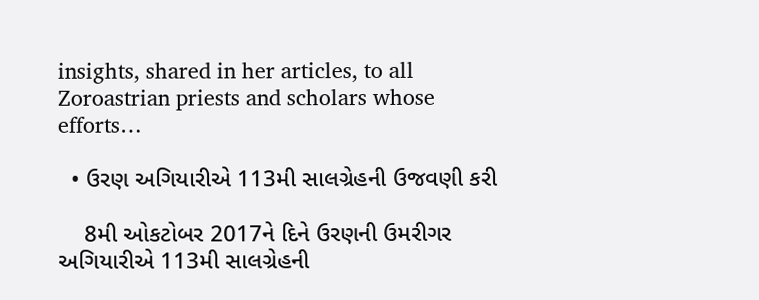insights, shared in her articles, to all Zoroastrian priests and scholars whose efforts…

  • ઉરણ અગિયારીએ 113મી સાલગ્રેહની ઉજવણી કરી

    8મી ઓકટોબર 2017ને દિને ઉરણની ઉમરીગર અગિયારીએ 113મી સાલગ્રેહની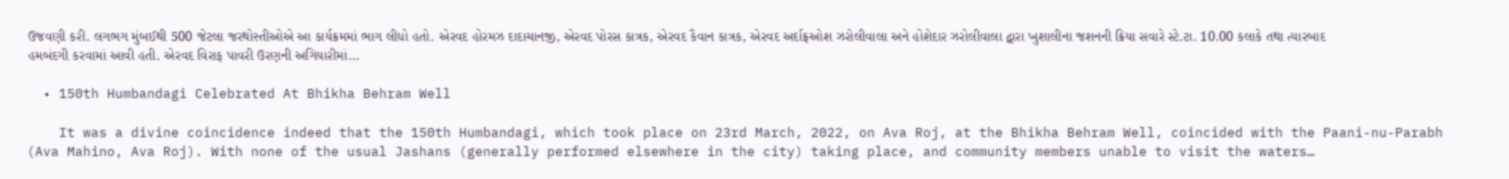ઉજવણી કરી. લગભગ મુંબઈથી 500 જેટલા જરથોસ્તીઓએ આ કાર્યક્રમમાં ભાગ લીધો હતો. એરવદ હોરમઝ દાદાચાનજી, એરવદ પોરસ કાત્રક, એરવદ કૈવાન કાત્રક, એરવદ અર્દાફ્રઓશ ઝરોલીવાલા અને હોશેદાર ઝરોલીવાલા દ્વારા ખુશાલીના જશનની ક્રિયા સવારે સ્ટે.ટા. 10.00 કલાકે તથા ત્યારબાદ હમબંદગી કરવામાં આવી હતી. એરવદ વિરાફ પાવરી ઉરણની અગિયારીમાં…

  • 150th Humbandagi Celebrated At Bhikha Behram Well

    It was a divine coincidence indeed that the 150th Humbandagi, which took place on 23rd March, 2022, on Ava Roj, at the Bhikha Behram Well, coincided with the Paani-nu-Parabh (Ava Mahino, Ava Roj). With none of the usual Jashans (generally performed elsewhere in the city) taking place, and community members unable to visit the waters…